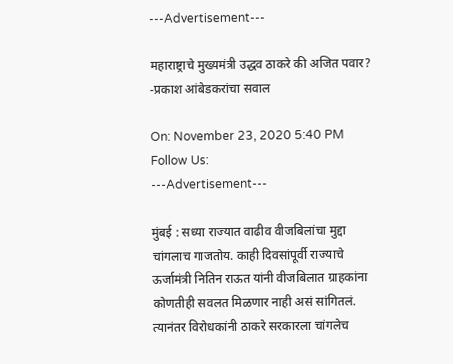---Advertisement---

महाराष्ट्राचे मुख्यमंत्री उद्धव ठाकरे की अजित पवार? -प्रकाश आंबेडकरांचा सवाल

On: November 23, 2020 5:40 PM
Follow Us:
---Advertisement---

मुंबई : सध्या राज्यात वाढीव वीजबिलांचा मुद्दा चांगलाच गाजतोय. काही दिवसांपूर्वी राज्याचे ऊर्जामंत्री नितिन राऊत यांनी वीजबिलात ग्राहकांना कोणतीही सवलत मिळणार नाही असं सांगितलं. त्यानंतर विरोधकांनी ठाकरे सरकारला चांगलेच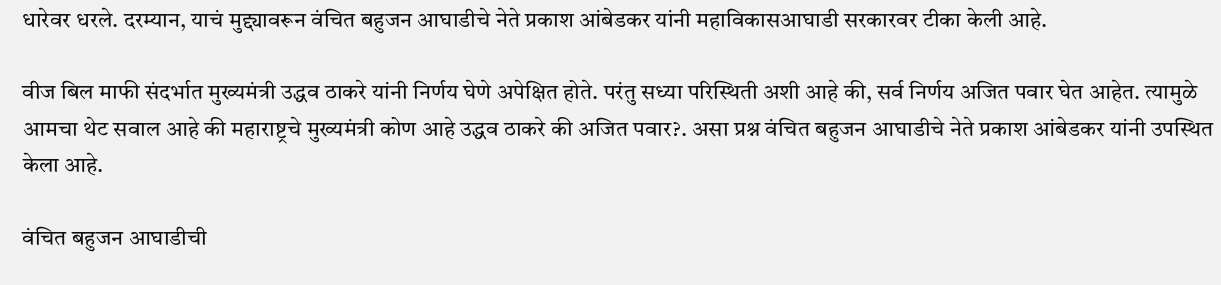धारेवर धरले. दरम्यान, याचं मुद्द्यावरून वंचित बहुजन आघाडीचे नेते प्रकाश आंबेडकर यांनी महाविकासआघाडी सरकारवर टीका केली आहे.

वीज बिल माफी संदर्भात मुख्यमंत्री उद्धव ठाकरे यांनी निर्णय घेणे अपेक्षित होते. परंतु सध्या परिस्थिती अशी आहे की, सर्व निर्णय अजित पवार घेत आहेत. त्यामुळे आमचा थेट सवाल आहे की महाराष्ट्रचे मुख्यमंत्री कोण आहे उद्धव ठाकरे की अजित पवार?. असा प्रश्न वंचित बहुजन आघाडीचे नेते प्रकाश आंबेडकर यांनी उपस्थित केला आहे.

वंचित बहुजन आघाडीची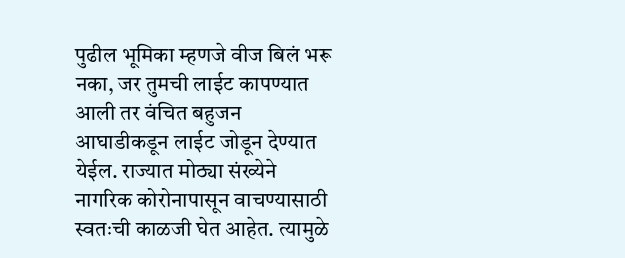पुढील भूमिका म्हणजे वीज बिलं भरू नका, जर तुमची लाईट कापण्यात आली तर वंचित बहुजन आघाडीकडून लाईट जोडून देण्यात येईल. राज्यात मोठ्या संख्येने नागरिक कोरोनापासून वाचण्यासाठी स्वतःची काळजी घेत आहेत. त्यामुळे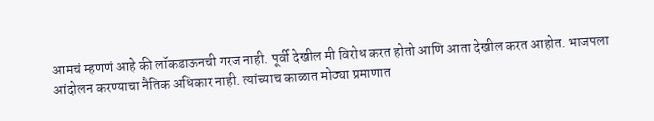आमचं म्हणणं आहे की लॉकडाऊनची गरज नाही. पूर्वी देखील मी विरोध करत होतो आणि आता देखील करत आहोत. भाजपला आंदोलन करण्याचा नैतिक अधिकार नाही. त्यांच्याच काळात मोठ्या प्रमाणात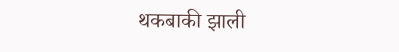थकबाकी झाली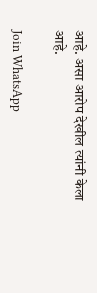आहे. असा आरोप देखील त्यांनी केला आहे.

Join WhatsApp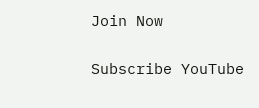Join Now

Subscribe YouTube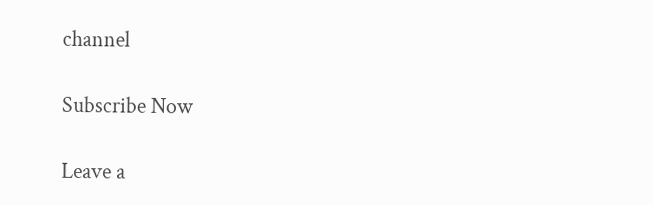channel

Subscribe Now

Leave a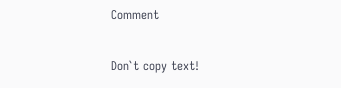Comment

Don`t copy text!